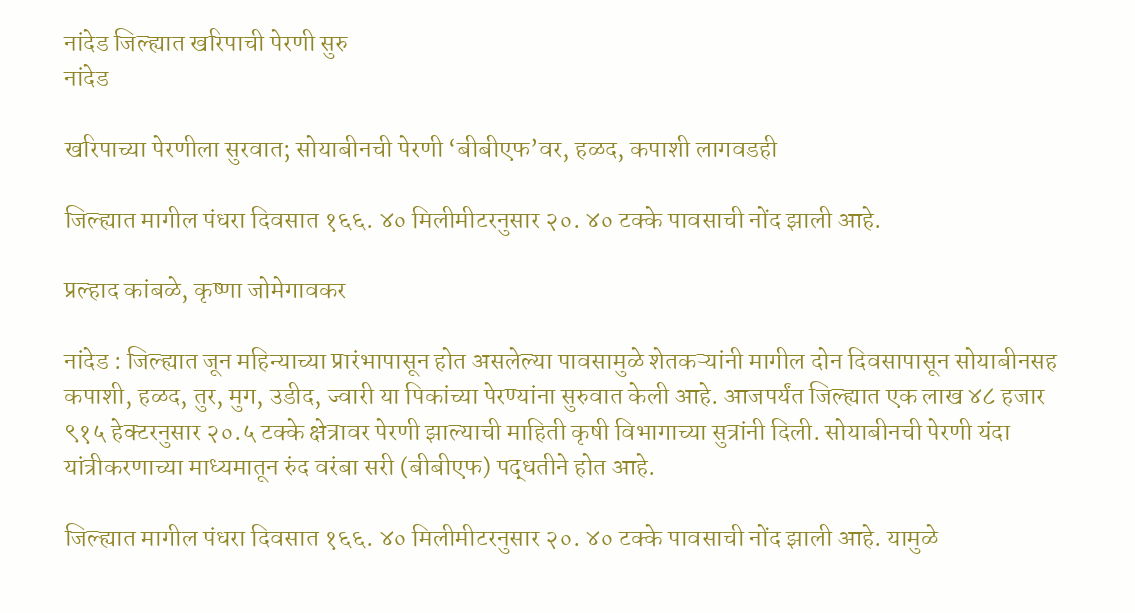नांदेड जिल्ह्यात खरिपाची पेरणी सुरु
नांदेड

खरिपाच्या पेरणीला सुरवात; सोयाबीनची पेरणी ‘बीबीएफ’वर, हळद, कपाशी लागवडही

जिल्ह्यात मागील पंधरा दिवसात १६६. ४० मिलीमीटरनुसार २०. ४० टक्के पावसाची नोंद झाली आहे.

प्रल्हाद कांबळे, कृष्णा जोमेगावकर

नांदेड : जिल्ह्यात जून महिन्याच्या प्रारंभापासून होत असलेल्या पावसामुळे शेतकऱ्यांनी मागील दोन दिवसापासून सोयाबीनसह कपाशी, हळद, तुर, मुग, उडीद, ज्वारी या पिकांच्या पेरण्यांना सुरुवात केली आहे. आजपर्यंत जिल्ह्यात एक लाख ४८ हजार ९१५ हेक्टरनुसार २०.५ टक्के क्षेत्रावर पेरणी झाल्याची माहिती कृषी विभागाच्या सुत्रांनी दिली. सोयाबीनची पेरणी यंदा यांत्रीकरणाच्या माध्यमातून रुंद वरंबा सरी (बीबीएफ) पद्धतीने होत आहे.

जिल्ह्यात मागील पंधरा दिवसात १६६. ४० मिलीमीटरनुसार २०. ४० टक्के पावसाची नोंद झाली आहे. यामुळे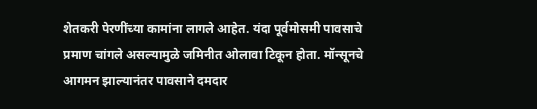शेतकरी पेरणींच्या कामांना लागले आहेत. यंदा पूर्वमोसमी पावसाचे प्रमाण चांगले असल्यामुळे जमिनीत ओलावा टिकून होता. मॉन्सूनचे आगमन झाल्यानंतर पावसाने दमदार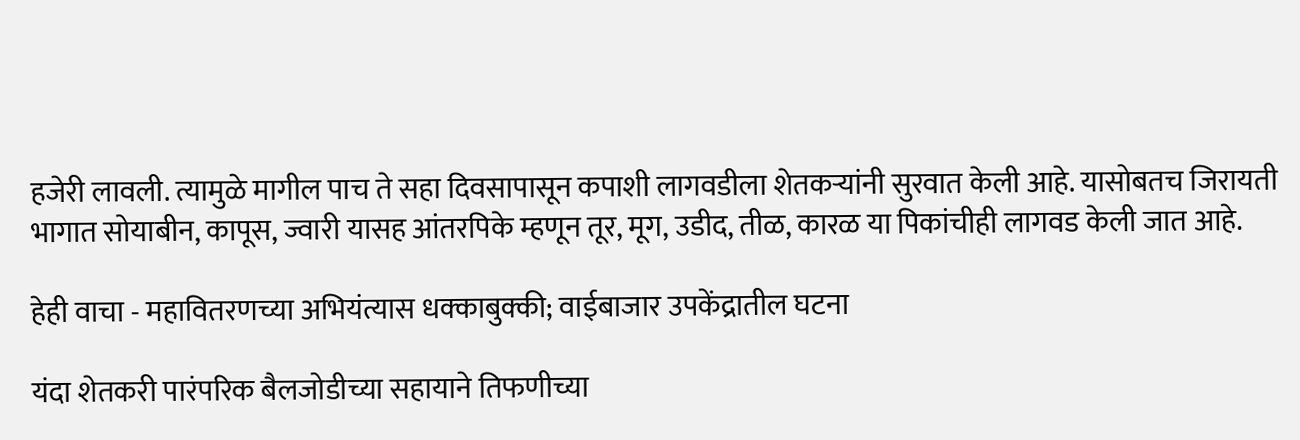हजेरी लावली. त्यामुळे मागील पाच ते सहा दिवसापासून कपाशी लागवडीला शेतकऱ्यांनी सुरवात केली आहे. यासोबतच जिरायती भागात सोयाबीन, कापूस, ज्वारी यासह आंतरपिके म्हणून तूर, मूग, उडीद, तीळ, कारळ या पिकांचीही लागवड केली जात आहे.

हेही वाचा - महावितरणच्या अभियंत्यास धक्काबुक्की; वाईबाजार उपकेंद्रातील घटना

यंदा शेतकरी पारंपरिक बैलजोडीच्या सहायाने तिफणीच्या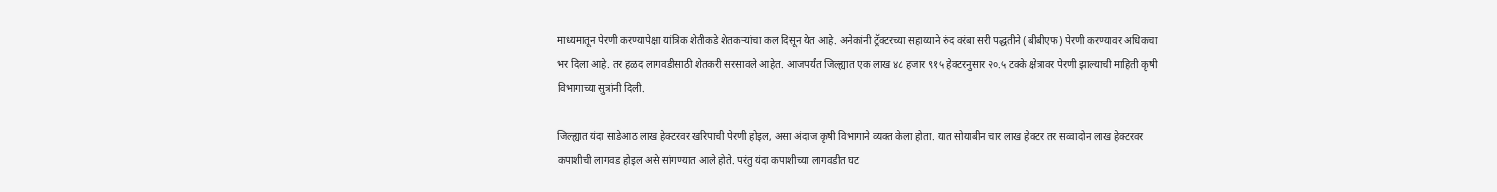माध्यमातून पेरणी करण्यापेक्षा यांत्रिक शेतीकडे शेतकऱ्यांचा कल दिसून येत आहे. अनेकांनी ट्रॅक्टरच्या सहाय्याने रुंद वरंबा सरी पद्धतीने (बीबीएफ) पेरणी करण्यावर अधिकचा भर दिला आहे. तर हळद लागवडीसाठी शेतकरी सरसावले आहेत. आजपर्यंत जिल्ह्यात एक लाख ४८ हजार ९१५ हेक्टरनुसार २०.५ टक्के क्षेत्रावर पेरणी झाल्याची माहिती कृषी विभागाच्या सुत्रांनी दिली.

जिल्ह्यात यंदा साडेआठ लाख हेक्टरवर खरिपाची पेरणी होइल, असा अंदाज कृषी विभागाने व्यक्त केला होता. यात सोयाबीन चार लाख हेक्टर तर सव्वादोन लाख हेक्टरवर कपाशीची लागवड होइल असे सांगण्यात आले होते. परंतु यंदा कपाशीच्या लागवडीत घट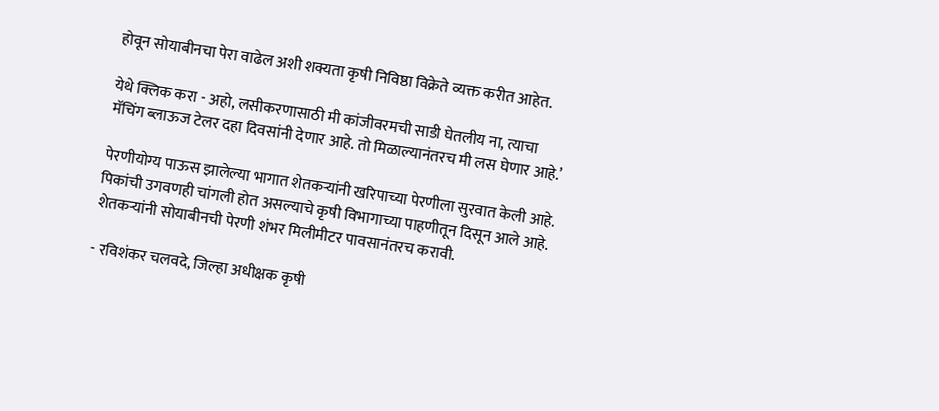होवून सोयाबीनचा पेरा वाढेल अशी शक्यता कृषी निविष्ठा विक्रेते व्यक्त करीत आहेत.

येथे क्लिक करा - अहो, लसीकरणासाठी मी कांजीवरमची साडी घेतलीय ना, त्याचा मॅचिंग ब्लाऊज टेलर दहा दिवसांनी देणार आहे. तो मिळाल्यानंतरच मी लस घेणार आहे.’

पेरणीयोग्य पाऊस झालेल्या भागात शेतकऱ्यांनी खरिपाच्या पेरणीला सुरवात केली आहे. पिकांची उगवणही चांगली होत असल्याचे कृषी विभागाच्या पाहणीतून दिसून आले आहे. शेतकऱ्यांनी सोयाबीनची पेरणी शंभर मिलीमीटर पावसानंतरच करावी.

- रविशंकर चलवदे, जिल्हा अधीक्षक कृषी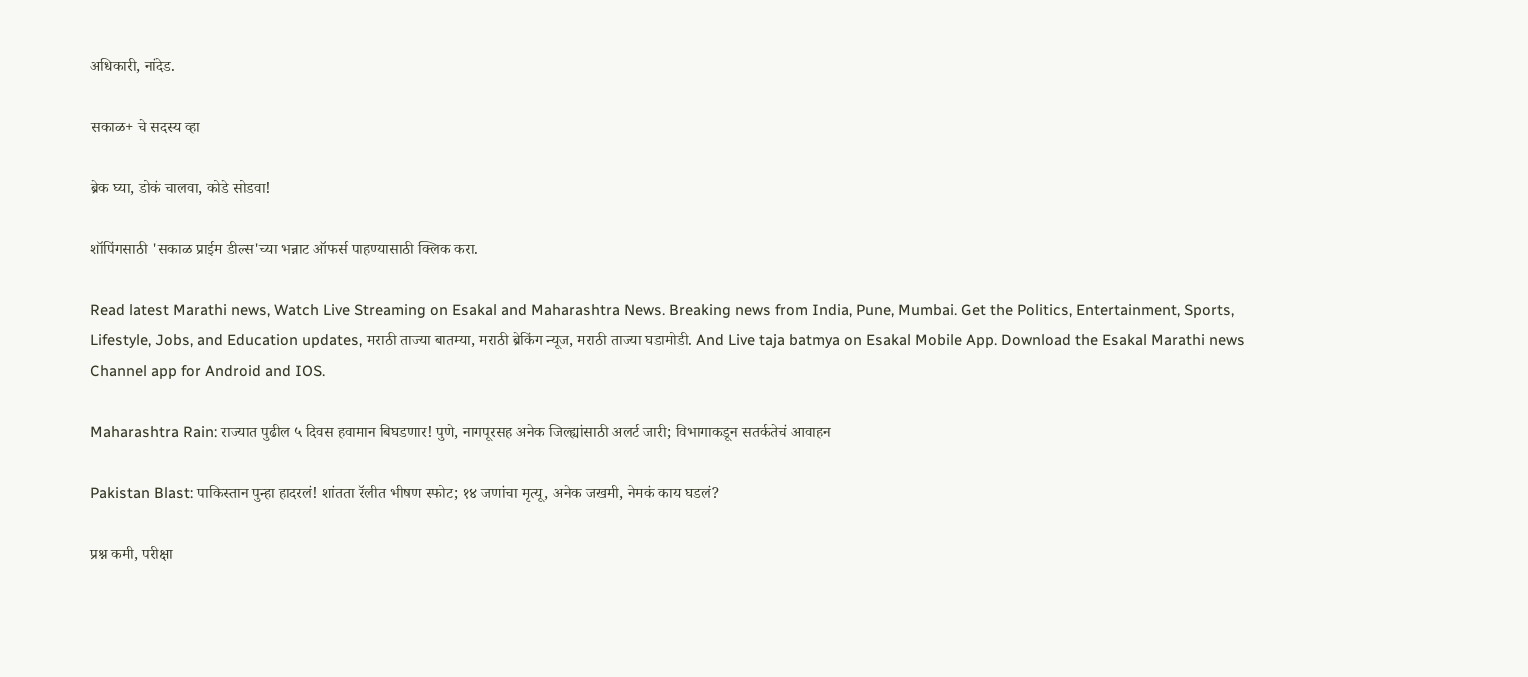अधिकारी, नांदेड.

सकाळ+ चे सदस्य व्हा

ब्रेक घ्या, डोकं चालवा, कोडे सोडवा!

शॉपिंगसाठी 'सकाळ प्राईम डील्स'च्या भन्नाट ऑफर्स पाहण्यासाठी क्लिक करा.

Read latest Marathi news, Watch Live Streaming on Esakal and Maharashtra News. Breaking news from India, Pune, Mumbai. Get the Politics, Entertainment, Sports, Lifestyle, Jobs, and Education updates, मराठी ताज्या बातम्या, मराठी ब्रेकिंग न्यूज, मराठी ताज्या घडामोडी. And Live taja batmya on Esakal Mobile App. Download the Esakal Marathi news Channel app for Android and IOS.

Maharashtra Rain: राज्यात पुढील ५ दिवस हवामान बिघडणार! पुणे, नागपूरसह अनेक जिल्ह्यांसाठी अलर्ट जारी; विभागाकडून सतर्कतेचं आवाहन

Pakistan Blast: पाकिस्तान पुन्हा हादरलं! शांतता रॅलीत भीषण स्फोट; १४ जणांचा मृत्यू, अनेक जखमी, नेमकं काय घडलं?

प्रश्न कमी, परीक्षा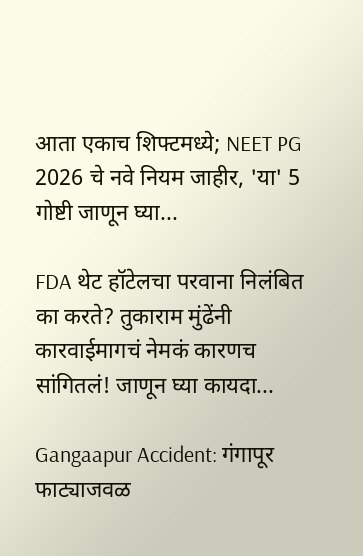आता एकाच शिफ्टमध्ये; NEET PG 2026 चे नवे नियम जाहीर, 'या' 5 गोष्टी जाणून घ्या...

FDA थेट हॉटेलचा परवाना निलंबित का करते? तुकाराम मुंढेंनी कारवाईमागचं नेमकं कारणच सांगितलं! जाणून घ्या कायदा...

Gangaapur Accident: गंगापूर फाट्याजवळ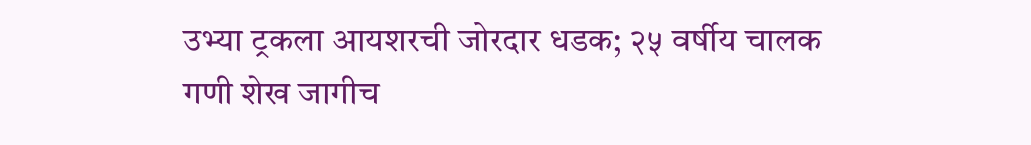उभ्या ट्रकला आयशरची जोरदार धडक; २५ वर्षीय चालक गणी शेख जागीच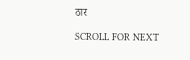ठार

SCROLL FOR NEXT